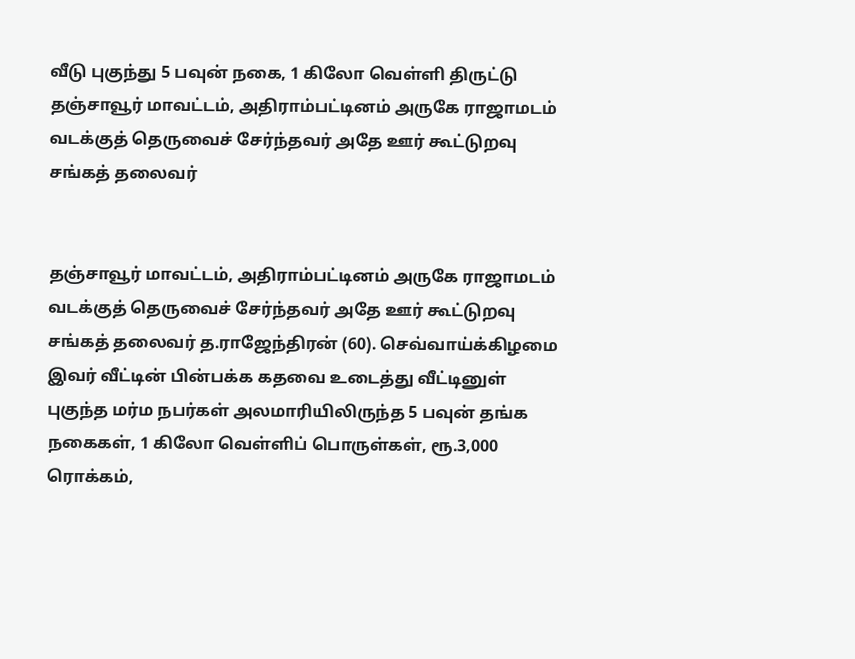வீடு புகுந்து 5 பவுன் நகை, 1 கிலோ வெள்ளி திருட்டு
தஞ்சாவூர் மாவட்டம், அதிராம்பட்டினம் அருகே ராஜாமடம் வடக்குத் தெருவைச் சேர்ந்தவர் அதே ஊர் கூட்டுறவு சங்கத் தலைவர்


தஞ்சாவூர் மாவட்டம், அதிராம்பட்டினம் அருகே ராஜாமடம் வடக்குத் தெருவைச் சேர்ந்தவர் அதே ஊர் கூட்டுறவு சங்கத் தலைவர் த.ராஜேந்திரன் (60). செவ்வாய்க்கிழமை இவர் வீட்டின் பின்பக்க கதவை உடைத்து வீட்டினுள் புகுந்த மர்ம நபர்கள் அலமாரியிலிருந்த 5 பவுன் தங்க நகைகள், 1 கிலோ வெள்ளிப் பொருள்கள், ரூ.3,000 ரொக்கம்,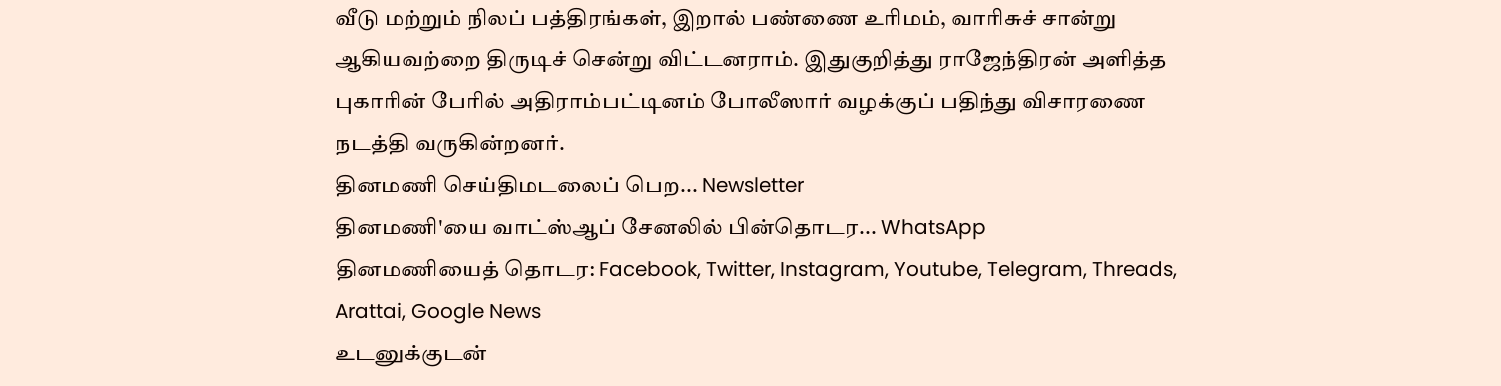வீடு மற்றும் நிலப் பத்திரங்கள், இறால் பண்ணை உரிமம், வாரிசுச் சான்று ஆகியவற்றை திருடிச் சென்று விட்டனராம். இதுகுறித்து ராஜேந்திரன் அளித்த புகாரின் பேரில் அதிராம்பட்டினம் போலீஸார் வழக்குப் பதிந்து விசாரணை நடத்தி வருகின்றனர்.
தினமணி செய்திமடலைப் பெற... Newsletter
தினமணி'யை வாட்ஸ்ஆப் சேனலில் பின்தொடர... WhatsApp
தினமணியைத் தொடர: Facebook, Twitter, Instagram, Youtube, Telegram, Threads, Arattai, Google News
உடனுக்குடன்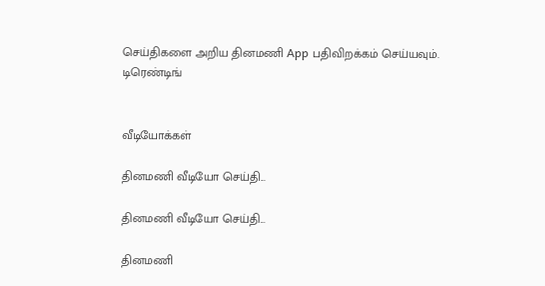செய்திகளை அறிய தினமணி App பதிவிறக்கம் செய்யவும்.
டிரெண்டிங்


வீடியோக்கள்

தினமணி வீடியோ செய்தி...

தினமணி வீடியோ செய்தி...

தினமணி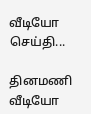வீடியோ செய்தி...

தினமணி வீடியோ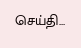செய்தி...